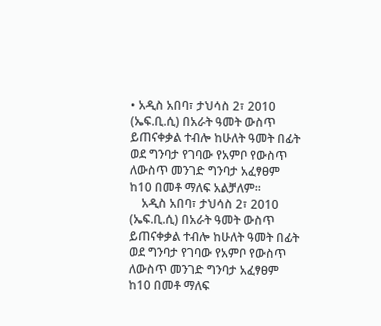• አዲስ አበባ፣ ታህሳስ 2፣ 2010 (ኤፍ.ቢ.ሲ) በአራት ዓመት ውስጥ ይጠናቀቃል ተብሎ ከሁለት ዓመት በፊት ወደ ግንባታ የገባው የአምቦ የውስጥ ለውስጥ መንገድ ግንባታ አፈፃፀም ከ10 በመቶ ማለፍ አልቻለም።
    አዲስ አበባ፣ ታህሳስ 2፣ 2010 (ኤፍ.ቢ.ሲ) በአራት ዓመት ውስጥ ይጠናቀቃል ተብሎ ከሁለት ዓመት በፊት ወደ ግንባታ የገባው የአምቦ የውስጥ ለውስጥ መንገድ ግንባታ አፈፃፀም ከ10 በመቶ ማለፍ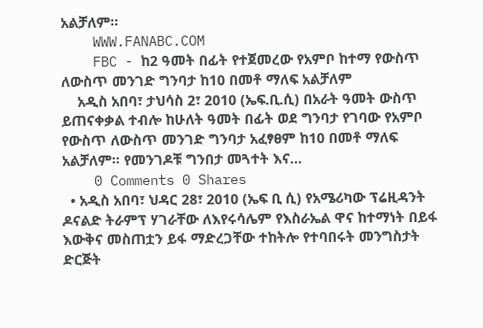አልቻለም።
    WWW.FANABC.COM
    FBC - ከ2 ዓመት በፊት የተጀመረው የአምቦ ከተማ የውስጥ ለውስጥ መንገድ ግንባታ ከ10 በመቶ ማለፍ አልቻለም
    አዲስ አበባ፣ ታህሳስ 2፣ 2010 (ኤፍ.ቢ.ሲ) በአራት ዓመት ውስጥ ይጠናቀቃል ተብሎ ከሁለት ዓመት በፊት ወደ ግንባታ የገባው የአምቦ የውስጥ ለውስጥ መንገድ ግንባታ አፈፃፀም ከ10 በመቶ ማለፍ አልቻለም። የመንገዶቹ ግንበታ መጓተት እና...
    0 Comments 0 Shares
  • አዲስ አበባ፣ ህዳር 28፣ 2010 (ኤፍ ቢ ሲ) የአሜሪካው ፕሬዚዳንት ዶናልድ ትራምፕ ሃገራቸው ለእየሩሳሌም የእስራኤል ዋና ከተማነት በይፋ እውቅና መስጠቷን ይፋ ማድረጋቸው ተከትሎ የተባበሩት መንግስታት ድርጅት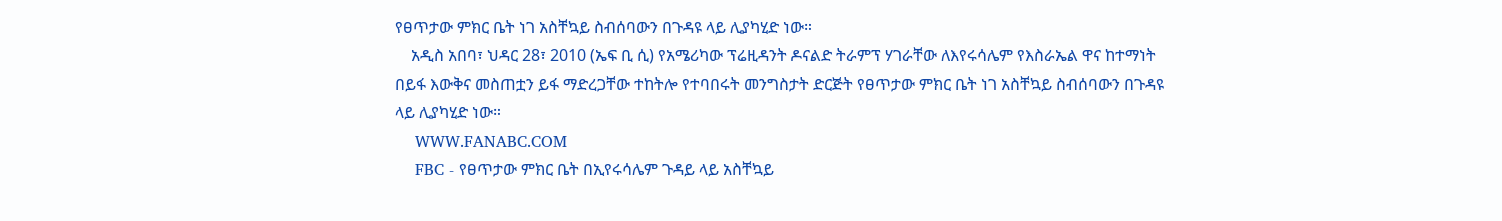የፀጥታው ምክር ቤት ነገ አስቸኳይ ስብሰባውን በጉዳዩ ላይ ሊያካሂድ ነው።
    አዲስ አበባ፣ ህዳር 28፣ 2010 (ኤፍ ቢ ሲ) የአሜሪካው ፕሬዚዳንት ዶናልድ ትራምፕ ሃገራቸው ለእየሩሳሌም የእስራኤል ዋና ከተማነት በይፋ እውቅና መስጠቷን ይፋ ማድረጋቸው ተከትሎ የተባበሩት መንግስታት ድርጅት የፀጥታው ምክር ቤት ነገ አስቸኳይ ስብሰባውን በጉዳዩ ላይ ሊያካሂድ ነው።
    WWW.FANABC.COM
    FBC - የፀጥታው ምክር ቤት በኢየሩሳሌም ጉዳይ ላይ አስቸኳይ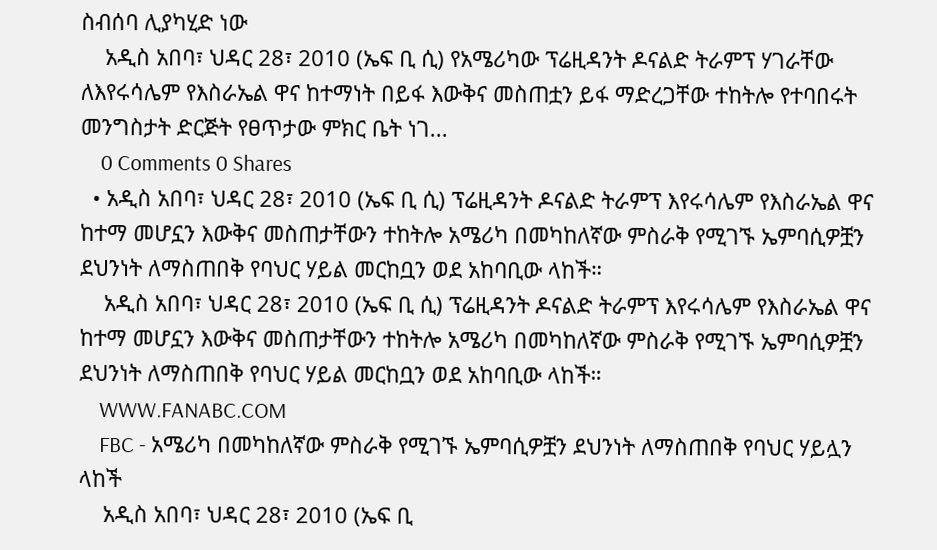ስብሰባ ሊያካሂድ ነው
    አዲስ አበባ፣ ህዳር 28፣ 2010 (ኤፍ ቢ ሲ) የአሜሪካው ፕሬዚዳንት ዶናልድ ትራምፕ ሃገራቸው ለእየሩሳሌም የእስራኤል ዋና ከተማነት በይፋ እውቅና መስጠቷን ይፋ ማድረጋቸው ተከትሎ የተባበሩት መንግስታት ድርጅት የፀጥታው ምክር ቤት ነገ...
    0 Comments 0 Shares
  • አዲስ አበባ፣ ህዳር 28፣ 2010 (ኤፍ ቢ ሲ) ፕሬዚዳንት ዶናልድ ትራምፕ እየሩሳሌም የእስራኤል ዋና ከተማ መሆኗን እውቅና መስጠታቸውን ተከትሎ አሜሪካ በመካከለኛው ምስራቅ የሚገኙ ኤምባሲዎቿን ደህንነት ለማስጠበቅ የባህር ሃይል መርከቧን ወደ አከባቢው ላከች።
    አዲስ አበባ፣ ህዳር 28፣ 2010 (ኤፍ ቢ ሲ) ፕሬዚዳንት ዶናልድ ትራምፕ እየሩሳሌም የእስራኤል ዋና ከተማ መሆኗን እውቅና መስጠታቸውን ተከትሎ አሜሪካ በመካከለኛው ምስራቅ የሚገኙ ኤምባሲዎቿን ደህንነት ለማስጠበቅ የባህር ሃይል መርከቧን ወደ አከባቢው ላከች።
    WWW.FANABC.COM
    FBC - አሜሪካ በመካከለኛው ምስራቅ የሚገኙ ኤምባሲዎቿን ደህንነት ለማስጠበቅ የባህር ሃይሏን ላከች
    አዲስ አበባ፣ ህዳር 28፣ 2010 (ኤፍ ቢ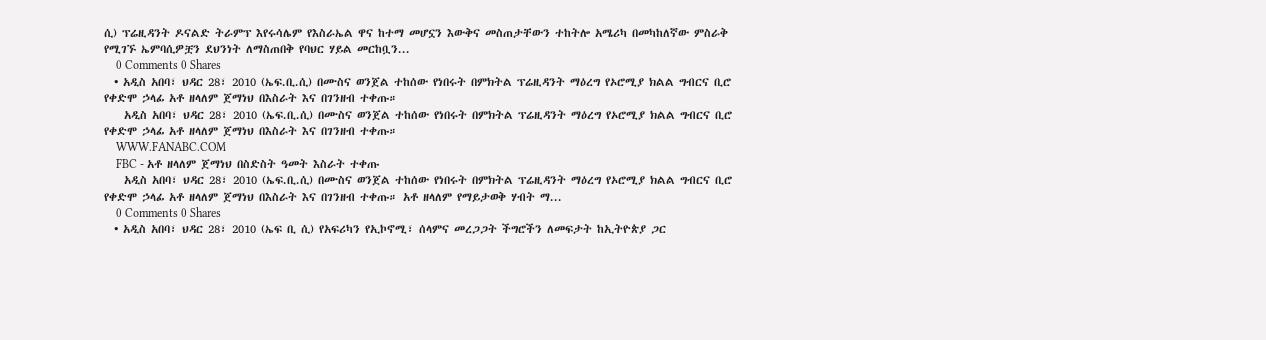ሲ) ፕሬዚዳንት ዶናልድ ትራምፕ እየሩሳሌም የእስራኤል ዋና ከተማ መሆኗን እውቅና መስጠታቸውን ተከትሎ አሜሪካ በመካከለኛው ምስራቅ የሚገኙ ኤምባሲዎቿን ደህንነት ለማስጠበቅ የባህር ሃይል መርከቧን...
    0 Comments 0 Shares
  • አዲስ አበባ፣ ህዳር 28፣ 2010 (ኤፍ.ቢ.ሲ) በሙስና ወንጀል ተከሰው የነበሩት በምክትል ፕሬዚዳንት ማዕረግ የኦሮሚያ ክልል ግብርና ቢሮ የቀድሞ ኃላፊ አቶ ዘላለም ጀማነህ በእስራት እና በገንዘብ ተቀጡ።
    አዲስ አበባ፣ ህዳር 28፣ 2010 (ኤፍ.ቢ.ሲ) በሙስና ወንጀል ተከሰው የነበሩት በምክትል ፕሬዚዳንት ማዕረግ የኦሮሚያ ክልል ግብርና ቢሮ የቀድሞ ኃላፊ አቶ ዘላለም ጀማነህ በእስራት እና በገንዘብ ተቀጡ።
    WWW.FANABC.COM
    FBC - አቶ ዘላለም ጀማነህ በስድስት ዓመት እስራት ተቀጡ
    አዲስ አበባ፣ ህዳር 28፣ 2010 (ኤፍ.ቢ.ሲ) በሙስና ወንጀል ተከሰው የነበሩት በምክትል ፕሬዚዳንት ማዕረግ የኦሮሚያ ክልል ግብርና ቢሮ የቀድሞ ኃላፊ አቶ ዘላለም ጀማነህ በእስራት እና በገንዘብ ተቀጡ። አቶ ዘላለም የማይታወቅ ሃብት ማ...
    0 Comments 0 Shares
  • አዲስ አበባ፣ ህዳር 28፣ 2010 (ኤፍ ቢ ሲ) የአፍሪካን የኢኮኖሚ፣ ሰላምና መረጋጋት ችግሮችን ለመፍታት ከኢትዮጵያ ጋር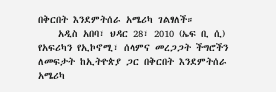በቅርበት እንደምትሰራ አሜሪካ ገልፃለች።
    አዲስ አበባ፣ ህዳር 28፣ 2010 (ኤፍ ቢ ሲ) የአፍሪካን የኢኮኖሚ፣ ሰላምና መረጋጋት ችግሮችን ለመፍታት ከኢትዮጵያ ጋር በቅርበት እንደምትሰራ አሜሪካ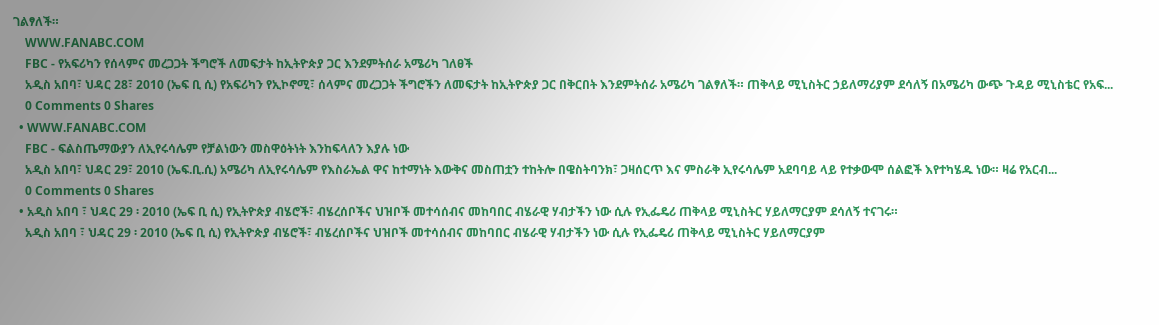ገልፃለች።
    WWW.FANABC.COM
    FBC - የአፍሪካን የሰላምና መረጋጋት ችግሮች ለመፍታት ከኢትዮጵያ ጋር እንደምትሰራ አሜሪካ ገለፀች
    አዲስ አበባ፣ ህዳር 28፣ 2010 (ኤፍ ቢ ሲ) የአፍሪካን የኢኮኖሚ፣ ሰላምና መረጋጋት ችግሮችን ለመፍታት ከኢትዮጵያ ጋር በቅርበት እንደምትሰራ አሜሪካ ገልፃለች። ጠቅላይ ሚኒስትር ኃይለማሪያም ደሳለኝ በአሜሪካ ውጭ ጉዳይ ሚኒስቴር የአፍ...
    0 Comments 0 Shares
  • WWW.FANABC.COM
    FBC - ፍልስጤማውያን ለኢየሩሳሌም የቻልነውን መስዋዕትነት እንከፍላለን እያሉ ነው
    አዲስ አበባ፣ ህዳር 29፣ 2010 (ኤፍ.ቢ.ሲ) አሜሪካ ለኢየሩሳሌም የእስራኤል ዋና ከተማነት እውቅና መስጠቷን ተከትሎ በዌስትባንክ፣ ጋዛሰርጥ እና ምስራቅ ኢየሩሳሌም አደባባይ ላይ የተቃውሞ ሰልፎች እየተካሄዱ ነው። ዛሬ የአርብ...
    0 Comments 0 Shares
  • አዲስ አበባ ፣ ህዳር 29 ፡ 2010 (ኤፍ ቢ ሲ) የኢትዮጵያ ብሄሮች፣ ብሄረሰቦችና ህዝቦች መተሳሰብና መከባበር ብሄራዊ ሃብታችን ነው ሲሉ የኢፌዴሪ ጠቅላይ ሚኒስትር ሃይለማርያም ደሳለኝ ተናገሩ።
    አዲስ አበባ ፣ ህዳር 29 ፡ 2010 (ኤፍ ቢ ሲ) የኢትዮጵያ ብሄሮች፣ ብሄረሰቦችና ህዝቦች መተሳሰብና መከባበር ብሄራዊ ሃብታችን ነው ሲሉ የኢፌዴሪ ጠቅላይ ሚኒስትር ሃይለማርያም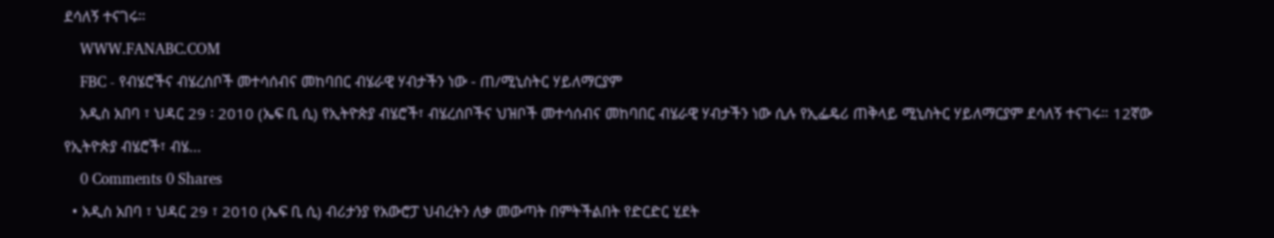ደሳለኝ ተናገሩ።
    WWW.FANABC.COM
    FBC - የብሄሮችና ብሄረሰቦች መተሳሰብና መከባበር ብሄራዊ ሃብታችን ነው - ጠ/ሚኒስትር ሃይለማርያም
    አዲስ አበባ ፣ ህዳር 29 ፡ 2010 (ኤፍ ቢ ሲ) የኢትዮጵያ ብሄሮች፣ ብሄረሰቦችና ህዝቦች መተሳሰብና መከባበር ብሄራዊ ሃብታችን ነው ሲሉ የኢፌዴሪ ጠቅላይ ሚኒስትር ሃይለማርያም ደሳለኝ ተናገሩ። 12ኛው የኢትዮጵያ ብሄሮች፣ ብሄ...
    0 Comments 0 Shares
  • አዲስ አበባ ፣ ህዳር 29 ፣ 2010 (ኤፍ ቢ ሲ) ብሪታንያ የአውሮፓ ህብረትን ለቃ መውጣት በምትችልበት የድርድር ሂደት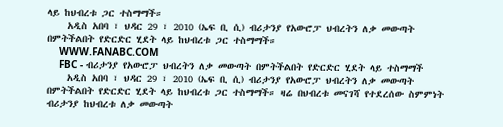ላይ ከህብረቱ ጋር ተስማማች።
    አዲስ አበባ ፣ ህዳር 29 ፣ 2010 (ኤፍ ቢ ሲ) ብሪታንያ የአውሮፓ ህብረትን ለቃ መውጣት በምትችልበት የድርድር ሂደት ላይ ከህብረቱ ጋር ተስማማች።
    WWW.FANABC.COM
    FBC - ብሪታንያ የአውሮፓ ህብረትን ለቃ መውጣት በምትችልበት የድርድር ሂደት ላይ ተስማማች
    አዲስ አበባ ፣ ህዳር 29 ፣ 2010 (ኤፍ ቢ ሲ) ብሪታንያ የአውሮፓ ህብረትን ለቃ መውጣት በምትችልበት የድርድር ሂደት ላይ ከህብረቱ ጋር ተስማማች። ዛሬ በህብረቱ መናገሻ የተደረሰው ስምምነት ብሪታንያ ከህብረቱ ለቃ መውጣት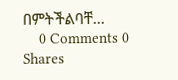በምትችልባቸ...
    0 Comments 0 Shares